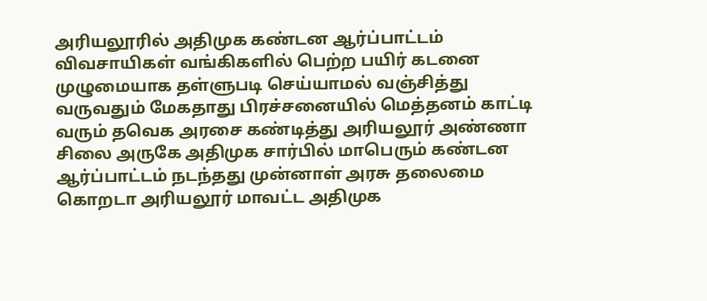அரியலூரில் அதிமுக கண்டன ஆர்ப்பாட்டம் விவசாயிகள் வங்கிகளில் பெற்ற பயிர் கடனை முழுமையாக தள்ளுபடி செய்யாமல் வஞ்சித்து வருவதும் மேகதாது பிரச்சனையில் மெத்தனம் காட்டி வரும் தவெக அரசை கண்டித்து அரியலூர் அண்ணா சிலை அருகே அதிமுக சார்பில் மாபெரும் கண்டன ஆர்ப்பாட்டம் நடந்தது முன்னாள் அரசு தலைமை கொறடா அரியலூர் மாவட்ட அதிமுக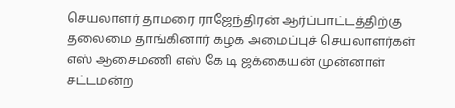செயலாளர் தாமரை ராஜேந்திரன் ஆர்ப்பாட்டத்திற்கு தலைமை தாங்கினார் கழக அமைப்புச் செயலாளர்கள் எஸ் ஆசைமணி எஸ் கே டி ஜக்கையன் முன்னாள் சட்டமன்ற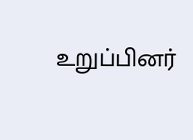உறுப்பினர்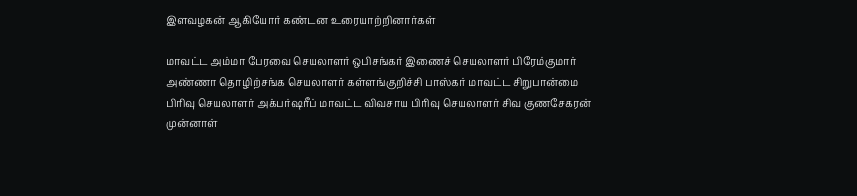இளவழகன் ஆகியோர் கண்டன உரையாற்றினார்கள்

மாவட்ட அம்மா பேரவை செயலாளர் ஒபிசங்கர் இணைச் செயலாளர் பிரேம்குமார் அண்ணா தொழிற்சங்க செயலாளர் கள்ளங்குறிச்சி பாஸ்கர் மாவட்ட சிறுபான்மை பிரிவு செயலாளர் அக்பர்ஷரீப் மாவட்ட விவசாய பிரிவு செயலாளர் சிவ குணசேகரன் முன்னாள்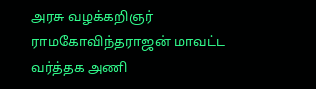அரசு வழக்கறிஞர் ராமகோவிந்தராஜன் மாவட்ட வர்த்தக அணி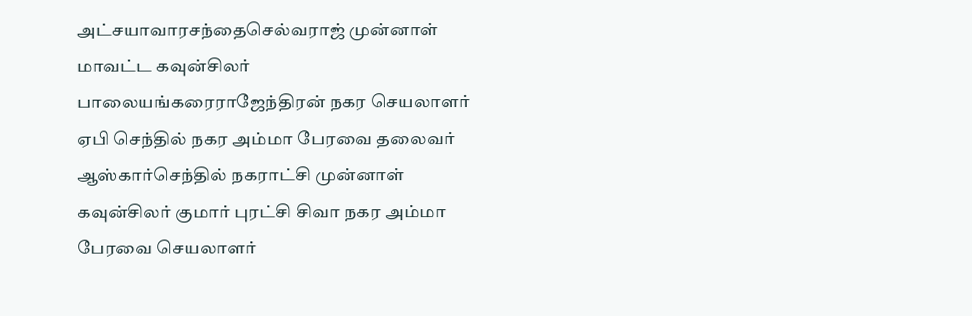அட்சயாவாரசந்தைசெல்வராஜ் முன்னாள் மாவட்ட கவுன்சிலர் பாலையங்கரைராஜேந்திரன் நகர செயலாளர் ஏபி செந்தில் நகர அம்மா பேரவை தலைவர் ஆஸ்கார்செந்தில் நகராட்சி முன்னாள் கவுன்சிலர் குமார் புரட்சி சிவா நகர அம்மா பேரவை செயலாளர்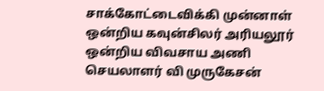சாக்கோட்டைவிக்கி முன்னாள் ஒன்றிய கவுன்சிலர் அரியலூர் ஒன்றிய விவசாய அணி செயலாளர் வி முருகேசன்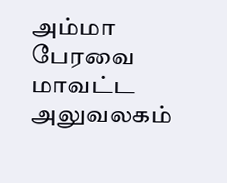அம்மா பேரவை மாவட்ட அலுவலகம்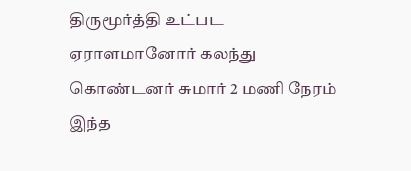திருமூர்த்தி உட்பட ஏராளமானோர் கலந்து கொண்டனர் சுமார் 2 மணி நேரம் இந்த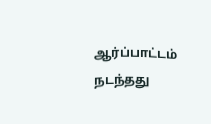ஆர்ப்பாட்டம் நடந்தது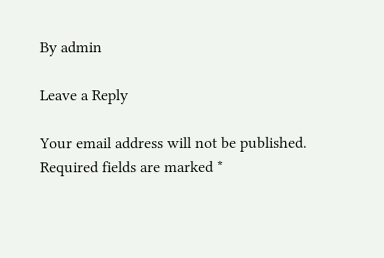By admin

Leave a Reply

Your email address will not be published. Required fields are marked *